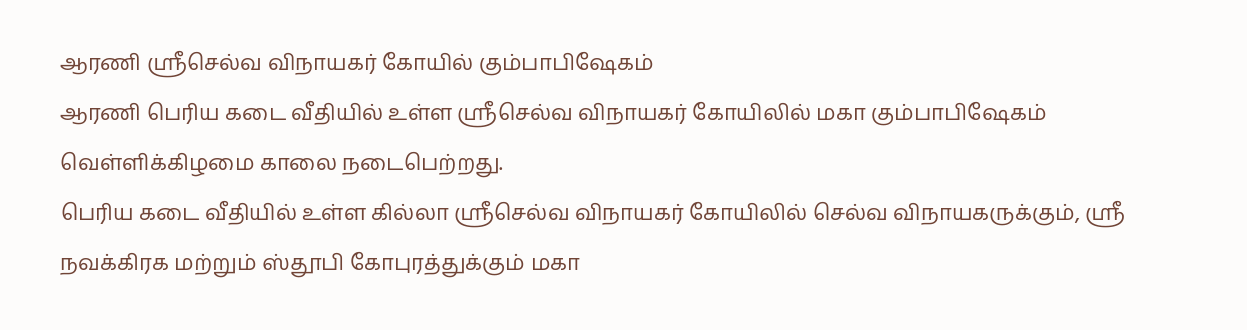ஆரணி ஸ்ரீசெல்வ விநாயகர் கோயில் கும்பாபிஷேகம்
ஆரணி பெரிய கடை வீதியில் உள்ள ஸ்ரீசெல்வ விநாயகர் கோயிலில் மகா கும்பாபிஷேகம் வெள்ளிக்கிழமை காலை நடைபெற்றது.
பெரிய கடை வீதியில் உள்ள கில்லா ஸ்ரீசெல்வ விநாயகர் கோயிலில் செல்வ விநாயகருக்கும், ஸ்ரீ நவக்கிரக மற்றும் ஸ்தூபி கோபுரத்துக்கும் மகா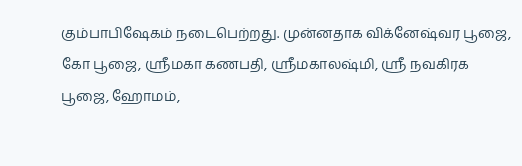கும்பாபிஷேகம் நடைபெற்றது. முன்னதாக விக்னேஷ்வர பூஜை, கோ பூஜை, ஸ்ரீமகா கணபதி, ஸ்ரீமகாலஷ்மி, ஸ்ரீ நவகிரக பூஜை, ஹோமம்,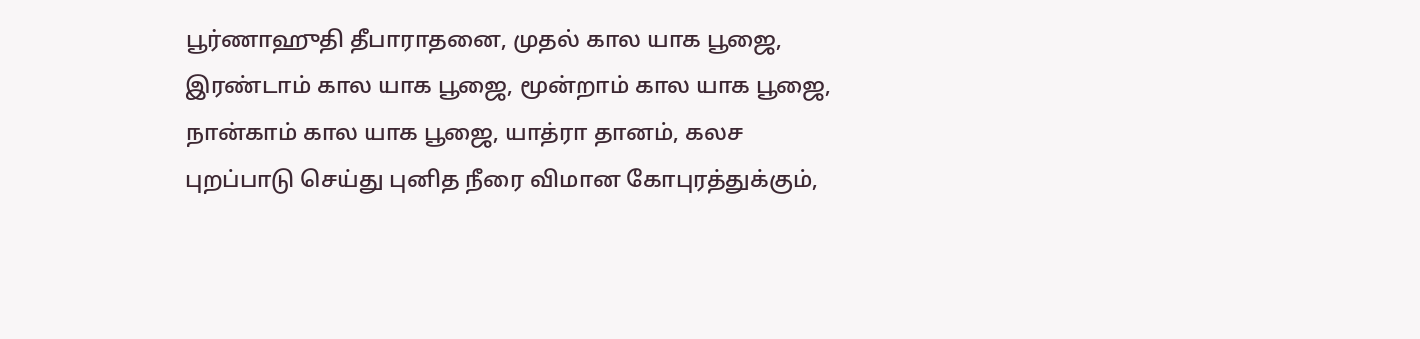பூர்ணாஹுதி தீபாராதனை, முதல் கால யாக பூஜை, இரண்டாம் கால யாக பூஜை, மூன்றாம் கால யாக பூஜை, நான்காம் கால யாக பூஜை, யாத்ரா தானம், கலச புறப்பாடு செய்து புனித நீரை விமான கோபுரத்துக்கும்,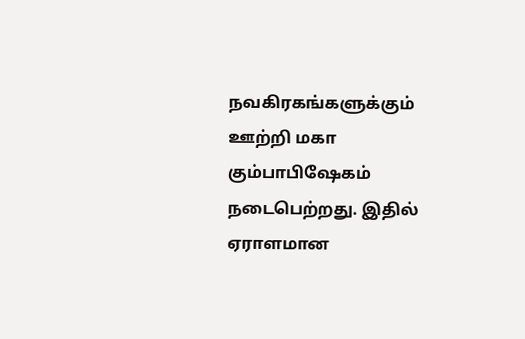நவகிரகங்களுக்கும் ஊற்றி மகா கும்பாபிஷேகம் நடைபெற்றது. இதில் ஏராளமான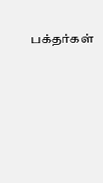பக்தர்கள்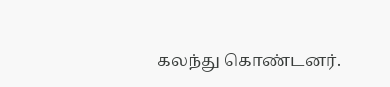கலந்து கொண்டனர்.